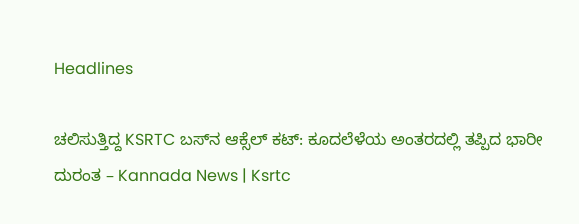Headlines

ಚಲಿಸುತ್ತಿದ್ದ KSRTC ಬಸ್‌ನ ಆಕ್ಸೆಲ್ ಕಟ್: ಕೂದಲೆಳೆಯ ಅಂತರದಲ್ಲಿ ತಪ್ಪಿದ ಭಾರೀ ದುರಂತ – Kannada News | Ksrtc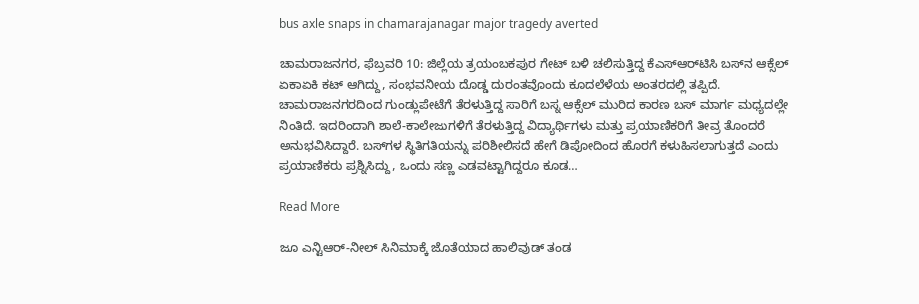bus axle snaps in chamarajanagar major tragedy averted

ಚಾಮರಾಜನಗರ, ಫೆಬ್ರವರಿ 10: ಜಿಲ್ಲೆಯ ತ್ರಯಂಬಕಪುರ ಗೇಟ್ ಬಳಿ ಚಲಿಸುತ್ತಿದ್ದ ಕೆಎಸ್‌ಆರ್‌ಟಿಸಿ ಬಸ್‌ನ ಆಕ್ಸೆಲ್ ಏಕಾಏಕಿ ಕಟ್ ಆಗಿದ್ದು, ಸಂಭವನೀಯ ದೊಡ್ಡ ದುರಂತವೊಂದು ಕೂದಲೆಳೆಯ ಅಂತರದಲ್ಲಿ ತಪ್ಪಿದೆ. ಚಾಮರಾಜನಗರದಿಂದ ಗುಂಡ್ಲುಪೇಟೆಗೆ ತೆರಳುತ್ತಿದ್ದ ಸಾರಿಗೆ ಬಸ್ನ ಆಕ್ಸೆಲ್ ಮುರಿದ ಕಾರಣ ಬಸ್ ಮಾರ್ಗ ಮಧ್ಯದಲ್ಲೇ ನಿಂತಿದೆ. ಇದರಿಂದಾಗಿ ಶಾಲೆ-ಕಾಲೇಜುಗಳಿಗೆ ತೆರಳುತ್ತಿದ್ದ ವಿದ್ಯಾರ್ಥಿಗಳು ಮತ್ತು ಪ್ರಯಾಣಿಕರಿಗೆ ತೀವ್ರ ತೊಂದರೆ ಅನುಭವಿಸಿದ್ದಾರೆ. ಬಸ್‌ಗಳ ಸ್ಥಿತಿಗತಿಯನ್ನು ಪರಿಶೀಲಿಸದೆ ಹೇಗೆ ಡಿಪೋದಿಂದ ಹೊರಗೆ ಕಳುಹಿಸಲಾಗುತ್ತದೆ ಎಂದು ಪ್ರಯಾಣಿಕರು ಪ್ರಶ್ನಿಸಿದ್ದು, ಒಂದು ಸಣ್ಣ ಎಡವಟ್ಟಾಗಿದ್ದರೂ ಕೂಡ…

Read More

ಜೂ ಎನ್ಟಿಆರ್-ನೀಲ್ ಸಿನಿಮಾಕ್ಕೆ ಜೊತೆಯಾದ ಹಾಲಿವುಡ್ ತಂಡ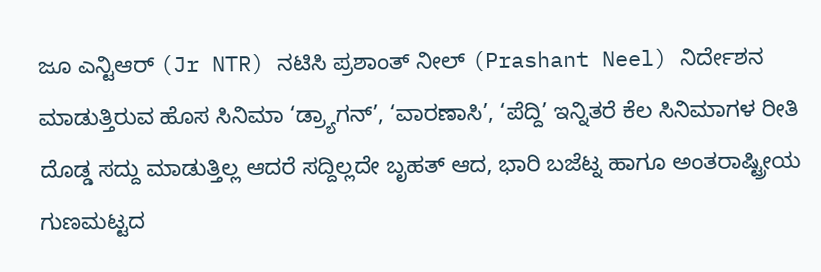ಜೂ ಎನ್ಟಿಆರ್ (Jr NTR) ನಟಿಸಿ ಪ್ರಶಾಂತ್ ನೀಲ್ (Prashant Neel) ನಿರ್ದೇಶನ ಮಾಡುತ್ತಿರುವ ಹೊಸ ಸಿನಿಮಾ ‘ಡ್ರ್ಯಾಗನ್’, ‘ವಾರಣಾಸಿ’, ‘ಪೆದ್ದಿ’ ಇನ್ನಿತರೆ ಕೆಲ ಸಿನಿಮಾಗಳ ರೀತಿ ದೊಡ್ಡ ಸದ್ದು ಮಾಡುತ್ತಿಲ್ಲ ಆದರೆ ಸದ್ದಿಲ್ಲದೇ ಬೃಹತ್ ಆದ, ಭಾರಿ ಬಜೆಟ್ನ ಹಾಗೂ ಅಂತರಾಷ್ಟ್ರೀಯ ಗುಣಮಟ್ಟದ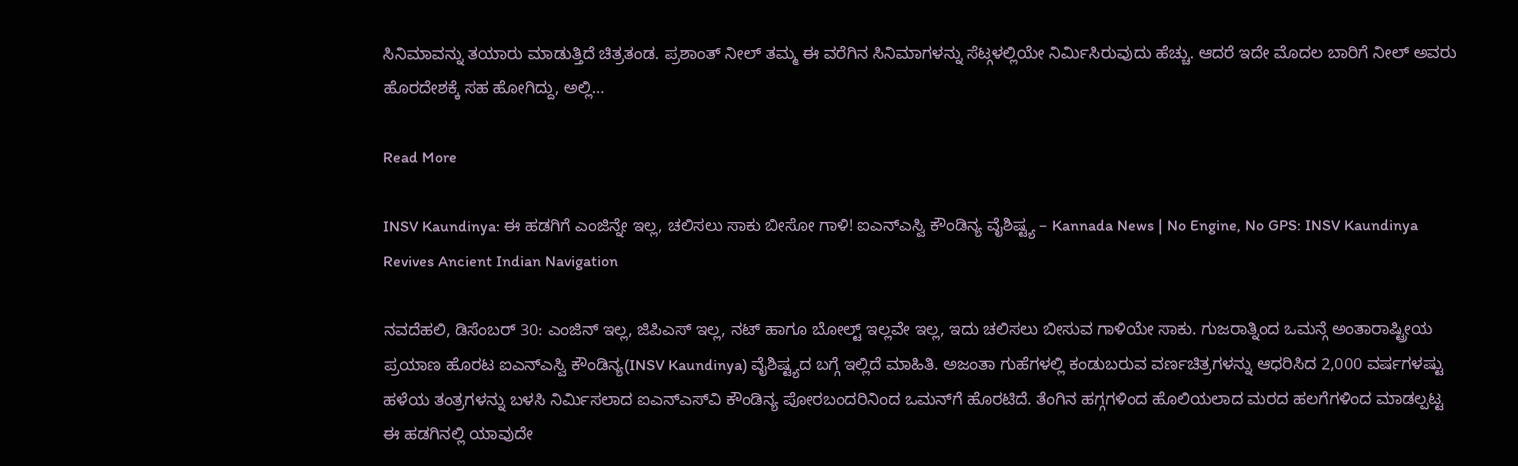ಸಿನಿಮಾವನ್ನು ತಯಾರು ಮಾಡುತ್ತಿದೆ ಚಿತ್ರತಂಡ. ಪ್ರಶಾಂತ್ ನೀಲ್ ತಮ್ಮ ಈ ವರೆಗಿನ ಸಿನಿಮಾಗಳನ್ನು ಸೆಟ್ಗಳಲ್ಲಿಯೇ ನಿರ್ಮಿಸಿರುವುದು ಹೆಚ್ಚು. ಆದರೆ ಇದೇ ಮೊದಲ ಬಾರಿಗೆ ನೀಲ್ ಅವರು ಹೊರದೇಶಕ್ಕೆ ಸಹ ಹೋಗಿದ್ದು, ಅಲ್ಲಿ…

Read More

INSV Kaundinya: ಈ ಹಡಗಿಗೆ ಎಂಜಿನ್ನೇ ಇಲ್ಲ, ಚಲಿಸಲು ಸಾಕು ಬೀಸೋ ಗಾಳಿ! ಐಎನ್ಎಸ್ವಿ ಕೌಂಡಿನ್ಯ ವೈಶಿಷ್ಟ್ಯ – Kannada News | No Engine, No GPS: INSV Kaundinya Revives Ancient Indian Navigation

ನವದೆಹಲಿ, ಡಿಸೆಂಬರ್ 30: ಎಂಜಿನ್ ಇಲ್ಲ, ಜಿಪಿಎಸ್ ಇಲ್ಲ, ನಟ್ ಹಾಗೂ ಬೋಲ್ಟ್ ಇಲ್ಲವೇ ಇಲ್ಲ, ಇದು ಚಲಿಸಲು ಬೀಸುವ ಗಾಳಿಯೇ ಸಾಕು. ಗುಜರಾತ್ನಿಂದ ಒಮನ್ಗೆ ಅಂತಾರಾಷ್ಟ್ರೀಯ ಪ್ರಯಾಣ ಹೊರಟ ಐಎನ್ಎಸ್ವಿ ಕೌಂಡಿನ್ಯ(INSV Kaundinya) ವೈಶಿಷ್ಟ್ಯದ ಬಗ್ಗೆ ಇಲ್ಲಿದೆ ಮಾಹಿತಿ. ಅಜಂತಾ ಗುಹೆಗಳಲ್ಲಿ ಕಂಡುಬರುವ ವರ್ಣಚಿತ್ರಗಳನ್ನು ಆಧರಿಸಿದ 2,000 ವರ್ಷಗಳಷ್ಟು ಹಳೆಯ ತಂತ್ರಗಳನ್ನು ಬಳಸಿ ನಿರ್ಮಿಸಲಾದ ಐಎನ್‌ಎಸ್‌ವಿ ಕೌಂಡಿನ್ಯ ಪೋರಬಂದರಿನಿಂದ ಒಮನ್‌ಗೆ ಹೊರಟಿದೆ. ತೆಂಗಿನ ಹಗ್ಗಗಳಿಂದ ಹೊಲಿಯಲಾದ ಮರದ ಹಲಗೆಗಳಿಂದ ಮಾಡಲ್ಪಟ್ಟ ಈ ಹಡಗಿನಲ್ಲಿ ಯಾವುದೇ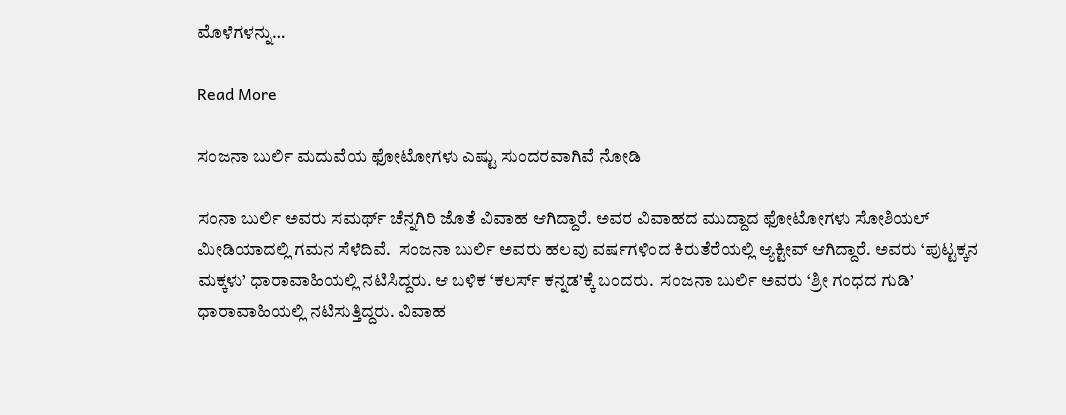ಮೊಳೆಗಳನ್ನು…

Read More

ಸಂಜನಾ ಬುರ್ಲಿ ಮದುವೆಯ ಫೋಟೋಗಳು ಎಷ್ಟು ಸುಂದರವಾಗಿವೆ ನೋಡಿ

ಸಂನಾ ಬುರ್ಲಿ ಅವರು ಸಮರ್ಥ್ ಚೆನ್ನಗಿರಿ ಜೊತೆ ವಿವಾಹ ಆಗಿದ್ದಾರೆ. ಅವರ ವಿವಾಹದ ಮುದ್ದಾದ ಫೋಟೋಗಳು ಸೋಶಿಯಲ್ ಮೀಡಿಯಾದಲ್ಲಿ ಗಮನ ಸೆಳೆದಿವೆ.  ಸಂಜನಾ ಬುರ್ಲಿ ಅವರು ಹಲವು ವರ್ಷಗಳಿಂದ ಕಿರುತೆರೆಯಲ್ಲಿ ಆ್ಯಕ್ಟೀವ್ ಆಗಿದ್ದಾರೆ. ಅವರು ‘ಪುಟ್ಟಕ್ಕನ ಮಕ್ಕಳು’ ಧಾರಾವಾಹಿಯಲ್ಲಿ ನಟಿಸಿದ್ದರು. ಆ ಬಳಿಕ ‘ಕಲರ್ಸ್ ಕನ್ನಡ’ಕ್ಕೆ ಬಂದರು.  ಸಂಜನಾ ಬುರ್ಲಿ ಅವರು ‘ಶ್ರೀ ಗಂಧದ ಗುಡಿ’ ಧಾರಾವಾಹಿಯಲ್ಲಿ ನಟಿಸುತ್ತಿದ್ದರು. ವಿವಾಹ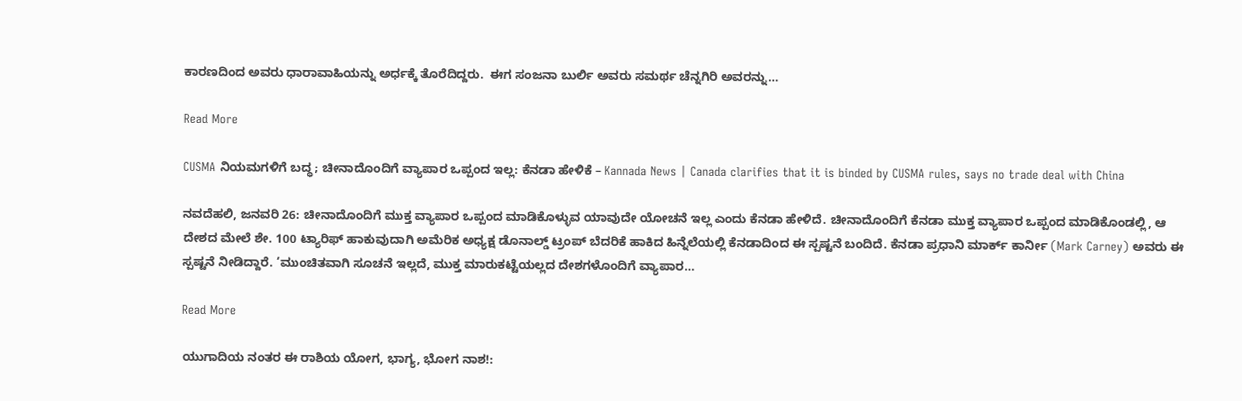ಕಾರಣದಿಂದ ಅವರು ಧಾರಾವಾಹಿಯನ್ನು ಅರ್ಧಕ್ಕೆ ತೊರೆದಿದ್ದರು.  ಈಗ ಸಂಜನಾ ಬುರ್ಲಿ ಅವರು ಸಮರ್ಥ ಚೆನ್ನಗಿರಿ ಅವರನ್ನು…

Read More

CUSMA ನಿಯಮಗಳಿಗೆ ಬದ್ಧ; ಚೀನಾದೊಂದಿಗೆ ವ್ಯಾಪಾರ ಒಪ್ಪಂದ ಇಲ್ಲ: ಕೆನಡಾ ಹೇಳಿಕೆ – Kannada News | Canada clarifies that it is binded by CUSMA rules, says no trade deal with China

ನವದೆಹಲಿ, ಜನವರಿ 26: ಚೀನಾದೊಂದಿಗೆ ಮುಕ್ತ ವ್ಯಾಪಾರ ಒಪ್ಪಂದ ಮಾಡಿಕೊಳ್ಳುವ ಯಾವುದೇ ಯೋಚನೆ ಇಲ್ಲ ಎಂದು ಕೆನಡಾ ಹೇಳಿದೆ. ಚೀನಾದೊಂದಿಗೆ ಕೆನಡಾ ಮುಕ್ತ ವ್ಯಾಪಾರ ಒಪ್ಪಂದ ಮಾಡಿಕೊಂಡಲ್ಲಿ, ಆ ದೇಶದ ಮೇಲೆ ಶೇ. 100 ಟ್ಯಾರಿಫ್ ಹಾಕುವುದಾಗಿ ಅಮೆರಿಕ ಅಧ್ಯಕ್ಷ ಡೊನಾಲ್ಡ್ ಟ್ರಂಪ್ ಬೆದರಿಕೆ ಹಾಕಿದ ಹಿನ್ನೆಲೆಯಲ್ಲಿ ಕೆನಡಾದಿಂದ ಈ ಸ್ಪಷ್ಟನೆ ಬಂದಿದೆ. ಕೆನಡಾ ಪ್ರಧಾನಿ ಮಾರ್ಕ್ ಕಾರ್ನೀ (Mark Carney) ಅವರು ಈ ಸ್ಪಷ್ಟನೆ ನೀಡಿದ್ದಾರೆ. ‘ಮುಂಚಿತವಾಗಿ ಸೂಚನೆ ಇಲ್ಲದೆ, ಮುಕ್ತ ಮಾರುಕಟ್ಟೆಯಲ್ಲದ ದೇಶಗಳೊಂದಿಗೆ ವ್ಯಾಪಾರ…

Read More

ಯುಗಾದಿಯ ನಂತರ ಈ ರಾಶಿಯ ಯೋಗ, ಭಾಗ್ಯ, ಭೋಗ ನಾಶ!: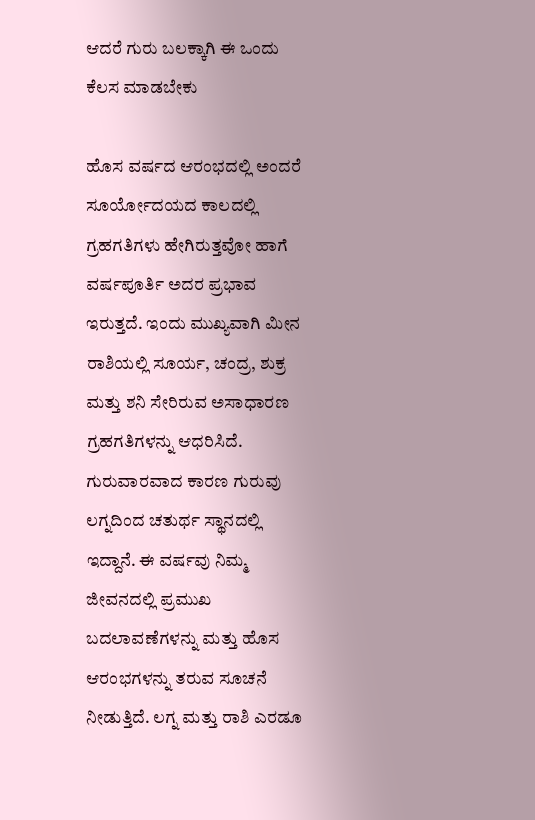ಆದರೆ ಗುರು ಬಲಕ್ಕಾಗಿ ಈ ಒಂದು ಕೆಲಸ ಮಾಡಬೇಕು

ಹೊಸ ವರ್ಷದ ಆರಂಭದಲ್ಲಿ ಅಂದರೆ ಸೂರ್ಯೋದಯದ ಕಾಲದಲ್ಲಿ ಗ್ರಹಗತಿಗಳು ಹೇಗಿರುತ್ತವೋ ಹಾಗೆ ವರ್ಷಪೂರ್ತಿ ಅದರ ಪ್ರಭಾವ ಇರುತ್ತದೆ. ಇಂದು ಮುಖ್ಯವಾಗಿ ಮೀನ ರಾಶಿಯಲ್ಲಿ ಸೂರ್ಯ, ಚಂದ್ರ, ಶುಕ್ರ ಮತ್ತು ಶನಿ ಸೇರಿರುವ ಅಸಾಧಾರಣ ಗ್ರಹಗತಿಗಳನ್ನು ಆಧರಿಸಿದೆ. ಗುರುವಾರವಾದ ಕಾರಣ ಗುರುವು ಲಗ್ನದಿಂದ ಚತುರ್ಥ ಸ್ಥಾನದಲ್ಲಿ ಇದ್ದಾನೆ. ಈ ವರ್ಷವು ನಿಮ್ಮ ಜೀವನದಲ್ಲಿ ಪ್ರಮುಖ ಬದಲಾವಣೆಗಳನ್ನು ಮತ್ತು ಹೊಸ ಆರಂಭಗಳನ್ನು ತರುವ ಸೂಚನೆ ನೀಡುತ್ತಿದೆ. ಲಗ್ನ ಮತ್ತು ರಾಶಿ ಎರಡೂ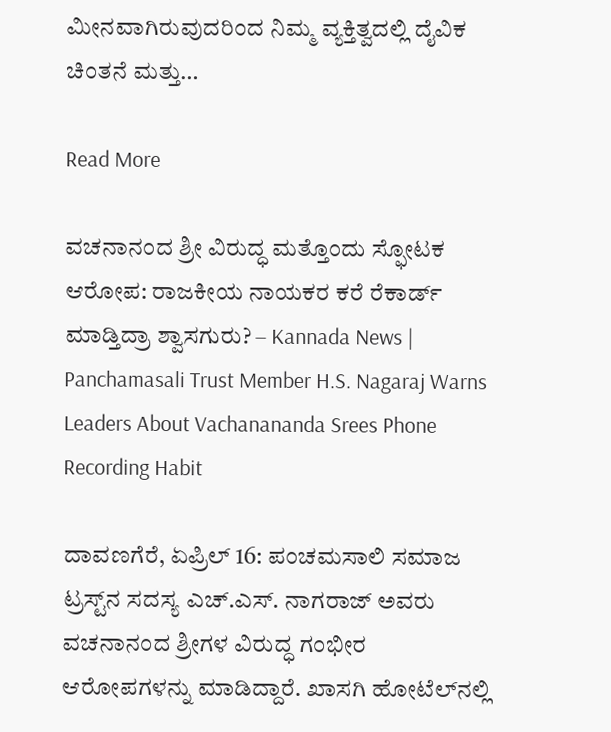ಮೀನವಾಗಿರುವುದರಿಂದ ನಿಮ್ಮ ವ್ಯಕ್ತಿತ್ವದಲ್ಲಿ ದೈವಿಕ ಚಿಂತನೆ ಮತ್ತು…

Read More

ವಚನಾನಂದ ಶ್ರೀ ವಿರುದ್ಧ ಮತ್ತೊಂದು ಸ್ಫೋಟಕ ಆರೋಪ: ರಾಜಕೀಯ ನಾಯಕರ ಕರೆ ರೆಕಾರ್ಡ್ ಮಾಡ್ತಿದ್ರಾ ಶ್ವಾಸಗುರು? – Kannada News | Panchamasali Trust Member H.S. Nagaraj Warns Leaders About Vachanananda Srees Phone Recording Habit

ದಾವಣಗೆರೆ, ಏಪ್ರಿಲ್ 16: ಪಂಚಮಸಾಲಿ ಸಮಾಜ ಟ್ರಸ್ಟ್‌ನ ಸದಸ್ಯ ಎಚ್.ಎಸ್. ನಾಗರಾಜ್ ಅವರು ವಚನಾನಂದ ಶ್ರೀಗಳ ವಿರುದ್ಧ ಗಂಭೀರ ಆರೋಪಗಳನ್ನು ಮಾಡಿದ್ದಾರೆ. ಖಾಸಗಿ ಹೋಟೆಲ್‌ನಲ್ಲಿ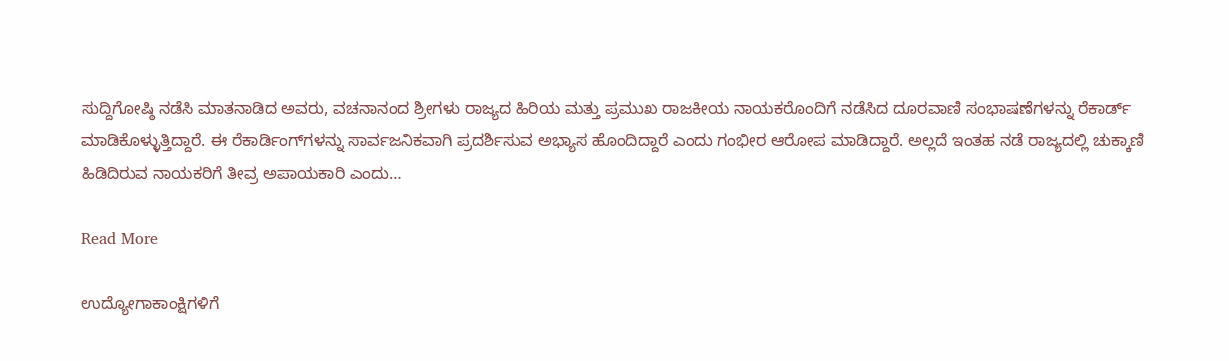ಸುದ್ದಿಗೋಷ್ಠಿ ನಡೆಸಿ ಮಾತನಾಡಿದ ಅವರು, ವಚನಾನಂದ ಶ್ರೀಗಳು ರಾಜ್ಯದ ಹಿರಿಯ ಮತ್ತು ಪ್ರಮುಖ ರಾಜಕೀಯ ನಾಯಕರೊಂದಿಗೆ ನಡೆಸಿದ ದೂರವಾಣಿ ಸಂಭಾಷಣೆಗಳನ್ನು ರೆಕಾರ್ಡ್ ಮಾಡಿಕೊಳ್ಳುತ್ತಿದ್ದಾರೆ. ಈ ರೆಕಾರ್ಡಿಂಗ್‌ಗಳನ್ನು ಸಾರ್ವಜನಿಕವಾಗಿ ಪ್ರದರ್ಶಿಸುವ ಅಭ್ಯಾಸ ಹೊಂದಿದ್ದಾರೆ ಎಂದು ಗಂಭೀರ ಆರೋಪ ಮಾಡಿದ್ದಾರೆ. ಅಲ್ಲದೆ ಇಂತಹ ನಡೆ ರಾಜ್ಯದಲ್ಲಿ ಚುಕ್ಕಾಣಿ ಹಿಡಿದಿರುವ ನಾಯಕರಿಗೆ ತೀವ್ರ ಅಪಾಯಕಾರಿ ಎಂದು…

Read More

ಉದ್ಯೋಗಾಕಾಂಕ್ಷಿಗಳಿಗೆ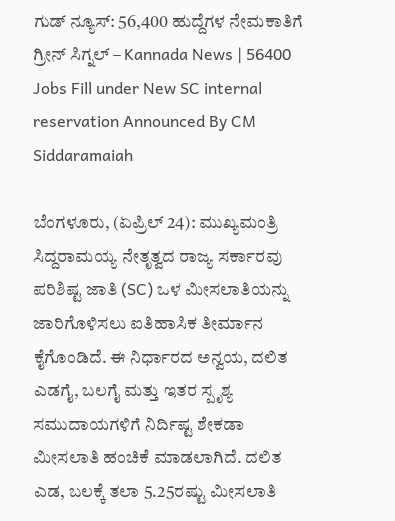ಗುಡ್ ನ್ಯೂಸ್: 56,400 ಹುದ್ದೆಗಳ ನೇಮಕಾತಿಗೆ ಗ್ರೀನ್ ಸಿಗ್ನಲ್ – Kannada News | 56400 Jobs Fill under New SC internal reservation Announced By CM Siddaramaiah

ಬೆಂಗಳೂರು, (ಏಪ್ರಿಲ್ 24): ಮುಖ್ಯಮಂತ್ರಿ ಸಿದ್ದರಾಮಯ್ಯ ನೇತೃತ್ವದ ರಾಜ್ಯ ಸರ್ಕಾರವು ಪರಿಶಿಷ್ಟ ಜಾತಿ (SC) ಒಳ ಮೀಸಲಾತಿಯನ್ನು ಜಾರಿಗೊಳಿಸಲು ಐತಿಹಾಸಿಕ ತೀರ್ಮಾನ ಕೈಗೊಂಡಿದೆ. ಈ ನಿರ್ಧಾರದ ಅನ್ವಯ, ದಲಿತ ಎಡಗೈ, ಬಲಗೈ ಮತ್ತು ಇತರ ಸ್ಪೃಶ್ಯ ಸಮುದಾಯಗಳಿಗೆ ನಿರ್ದಿಷ್ಟ ಶೇಕಡಾ ಮೀಸಲಾತಿ ಹಂಚಿಕೆ ಮಾಡಲಾಗಿದೆ. ದಲಿತ ಎಡ, ಬಲಕ್ಕೆ ತಲಾ 5.25ರಷ್ಟು ಮೀಸಲಾತಿ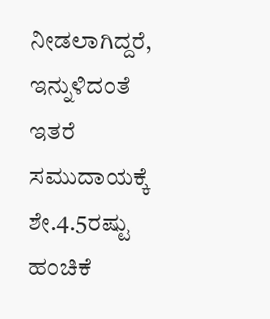ನೀಡಲಾಗಿದ್ದರೆ, ಇನ್ನುಳಿದಂತೆ ಇತರೆ ಸಮುದಾಯಕ್ಕೆ ಶೇ.4.5ರಷ್ಟು ಹಂಚಿಕೆ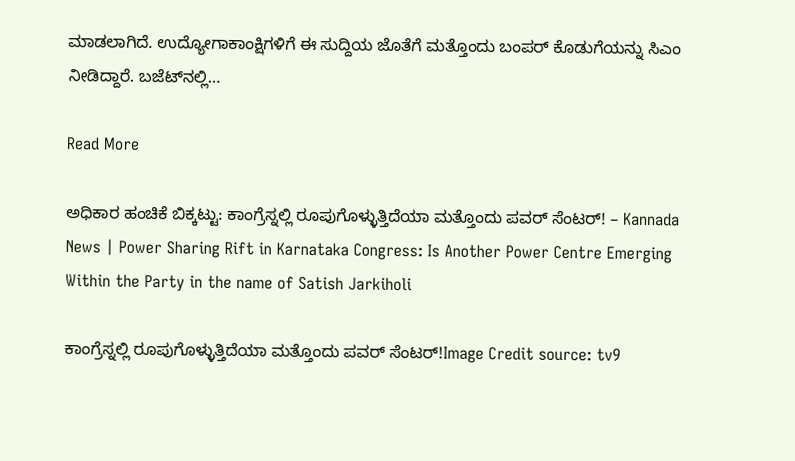ಮಾಡಲಾಗಿದೆ. ಉದ್ಯೋಗಾಕಾಂಕ್ಷಿಗಳಿಗೆ ಈ ಸುದ್ದಿಯ ಜೊತೆಗೆ ಮತ್ತೊಂದು ಬಂಪರ್ ಕೊಡುಗೆಯನ್ನು ಸಿಎಂ ನೀಡಿದ್ದಾರೆ. ಬಜೆಟ್‌ನಲ್ಲಿ…

Read More

ಅಧಿಕಾರ ಹಂಚಿಕೆ ಬಿಕ್ಕಟ್ಟು: ಕಾಂಗ್ರೆಸ್ನಲ್ಲಿ ರೂಪುಗೊಳ್ಳುತ್ತಿದೆಯಾ ಮತ್ತೊಂದು ಪವರ್ ಸೆಂಟರ್! – Kannada News | Power Sharing Rift in Karnataka Congress: Is Another Power Centre Emerging Within the Party in the name of Satish Jarkiholi

ಕಾಂಗ್ರೆಸ್ನಲ್ಲಿ ರೂಪುಗೊಳ್ಳುತ್ತಿದೆಯಾ ಮತ್ತೊಂದು ಪವರ್ ಸೆಂಟರ್!Image Credit source: tv9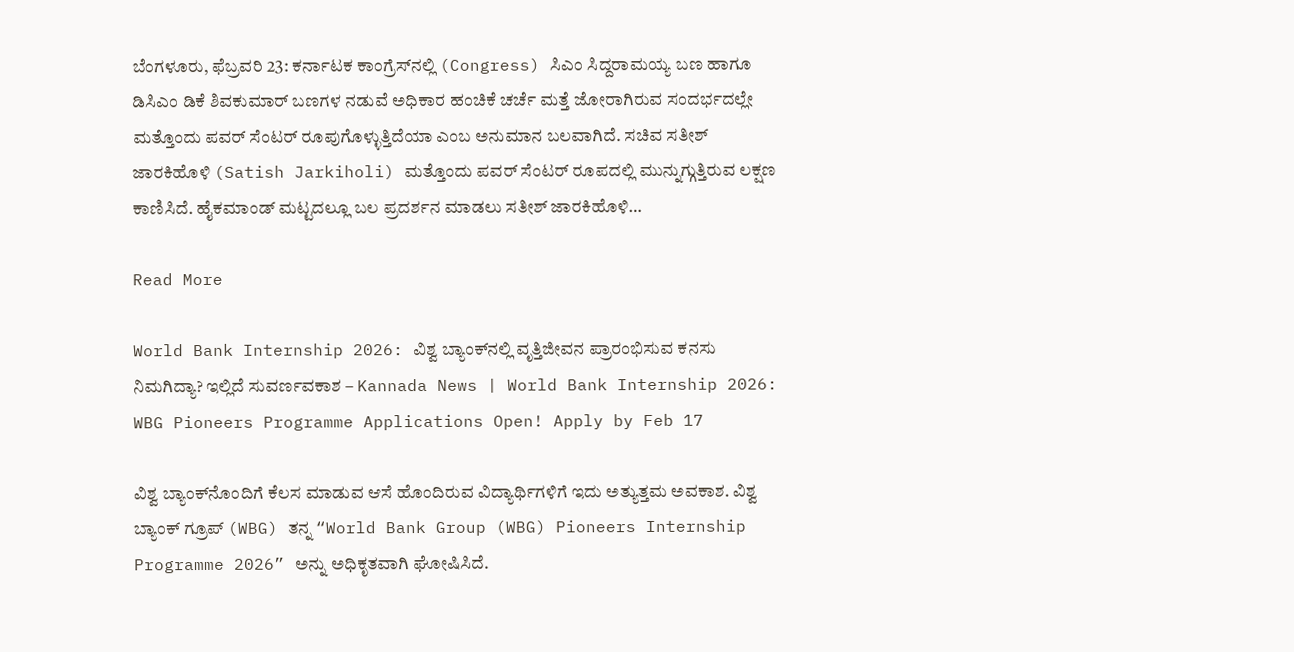ಬೆಂಗಳೂರು, ಫೆಬ್ರವರಿ 23: ಕರ್ನಾಟಕ ಕಾಂಗ್ರೆಸ್‌ನಲ್ಲಿ (Congress) ಸಿಎಂ ಸಿದ್ದರಾಮಯ್ಯ ಬಣ ಹಾಗೂ ಡಿಸಿಎಂ ಡಿಕೆ ಶಿವಕುಮಾರ್ ಬಣಗಳ ನಡುವೆ ಅಧಿಕಾರ ಹಂಚಿಕೆ ಚರ್ಚೆ ಮತ್ತೆ ಜೋರಾಗಿರುವ ಸಂದರ್ಭದಲ್ಲೇ ಮತ್ತೊಂದು ಪವರ್ ಸೆಂಟರ್‌ ರೂಪುಗೊಳ್ಳುತ್ತಿದೆಯಾ ಎಂಬ ಅನುಮಾನ ಬಲವಾಗಿದೆ. ಸಚಿವ ಸತೀಶ್ ಜಾರಕಿಹೊಳಿ (Satish Jarkiholi) ಮತ್ತೊಂದು ಪವರ್ ಸೆಂಟರ್ ರೂಪದಲ್ಲಿ ಮುನ್ನುಗ್ಗುತ್ತಿರುವ ಲಕ್ಷಣ ಕಾಣಿಸಿದೆ. ಹೈಕಮಾಂಡ್ ಮಟ್ಟದಲ್ಲೂ ಬಲ ಪ್ರದರ್ಶನ ಮಾಡಲು ಸತೀಶ್ ಜಾರಕಿಹೊಳಿ…

Read More

World Bank Internship 2026: ವಿಶ್ವ ಬ್ಯಾಂಕ್‌ನಲ್ಲಿ ವೃತ್ತಿಜೀವನ ಪ್ರಾರಂಭಿಸುವ ಕನಸು ನಿಮಗಿದ್ಯಾ? ಇಲ್ಲಿದೆ ಸುವರ್ಣವಕಾಶ – Kannada News | World Bank Internship 2026: WBG Pioneers Programme Applications Open! Apply by Feb 17

ವಿಶ್ವ ಬ್ಯಾಂಕ್‌ನೊಂದಿಗೆ ಕೆಲಸ ಮಾಡುವ ಆಸೆ ಹೊಂದಿರುವ ವಿದ್ಯಾರ್ಥಿಗಳಿಗೆ ಇದು ಅತ್ಯುತ್ತಮ ಅವಕಾಶ. ವಿಶ್ವ ಬ್ಯಾಂಕ್ ಗ್ರೂಪ್ (WBG) ತನ್ನ “World Bank Group (WBG) Pioneers Internship Programme 2026” ಅನ್ನು ಅಧಿಕೃತವಾಗಿ ಘೋಷಿಸಿದೆ.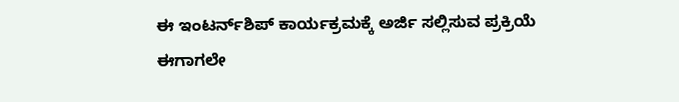ಈ ಇಂಟರ್ನ್‌ಶಿಪ್ ಕಾರ್ಯಕ್ರಮಕ್ಕೆ ಅರ್ಜಿ ಸಲ್ಲಿಸುವ ಪ್ರಕ್ರಿಯೆ ಈಗಾಗಲೇ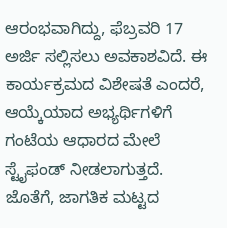ಆರಂಭವಾಗಿದ್ದು, ಫೆಬ್ರವರಿ 17 ಅರ್ಜಿ ಸಲ್ಲಿಸಲು ಅವಕಾಶವಿದೆ. ಈ ಕಾರ್ಯಕ್ರಮದ ವಿಶೇಷತೆ ಎಂದರೆ, ಆಯ್ಕೆಯಾದ ಅಭ್ಯರ್ಥಿಗಳಿಗೆ ಗಂಟೆಯ ಆಧಾರದ ಮೇಲೆ ಸ್ಟೈಫಂಡ್ ನೀಡಲಾಗುತ್ತದೆ. ಜೊತೆಗೆ, ಜಾಗತಿಕ ಮಟ್ಟದ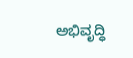ಅಭಿವೃದ್ಧಿ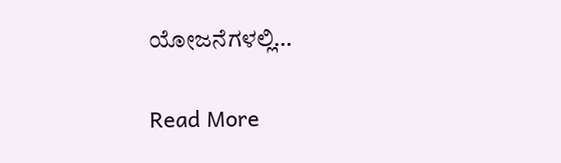ಯೋಜನೆಗಳಲ್ಲಿ…

Read More